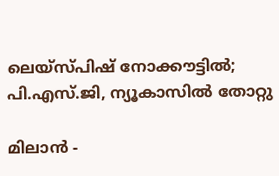ലെയ്‌സ്പിഷ് നോക്കൗട്ടില്‍;  പി.എസ്.ജി, ന്യൂകാസില്‍ തോറ്റു

മിലാന്‍ -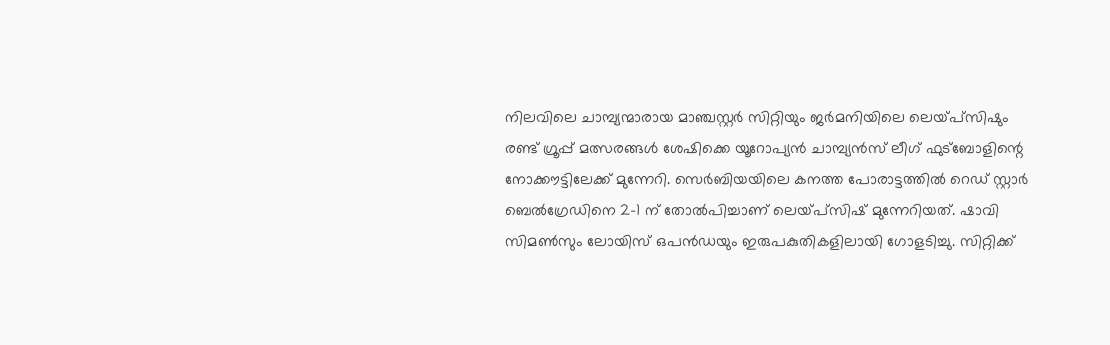നിലവിലെ ചാമ്പ്യന്മാരായ മാഞ്ചസ്റ്റര്‍ സിറ്റിയും ജര്‍മനിയിലെ ലെയ്പ്‌സിഷും രണ്ട് ഗ്രൂപ്പ് മത്സരങ്ങള്‍ ശേഷിക്കെ യൂറോപ്യന്‍ ചാമ്പ്യന്‍സ് ലീഗ് ഫുട്‌ബോളിന്റെ നോക്കൗട്ടിലേക്ക് മുന്നേറി. സെര്‍ബിയയിലെ കനത്ത പോരാട്ടത്തില്‍ റെഡ് സ്റ്റാര്‍ ബെല്‍ഗ്രേഡിനെ 2-1 ന് തോല്‍പിച്ചാണ് ലെയ്പ്‌സിഷ് മുന്നേറിയത്. ഷാവി സിമണ്‍സും ലോയിസ് ഒപന്‍ഡയും ഇരുപകുതികളിലായി ഗോളടിച്ചു. സിറ്റിക്ക്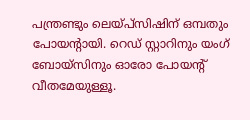പന്ത്രണ്ടും ലെയ്പ്‌സിഷിന് ഒമ്പതും പോയന്റായി. റെഡ് സ്റ്റാറിനും യംഗ് ബോയ്‌സിനും ഓരോ പോയന്റ് വീതമേയുള്ളൂ.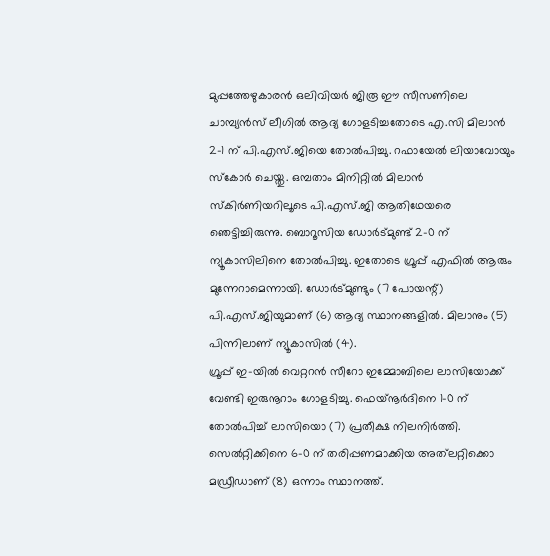മുപ്പത്തേഴുകാരന്‍ ഒലിവിയര്‍ ജിരൂ ഈ സീസണിലെ ചാമ്പ്യന്‍സ് ലീഗില്‍ ആദ്യ ഗോളടിച്ചതോടെ എ.സി മിലാന്‍ 2-1 ന് പി.എസ്.ജിയെ തോല്‍പിച്ചു. റഫായേല്‍ ലിയാവോയും സ്‌കോര്‍ ചെയ്തു. ഒമ്പതാം മിനിറ്റില്‍ മിലാന്‍ സ്‌കിര്‍ണിയറിലൂടെ പി.എസ്.ജി ആതിഥേയരെ ഞെട്ടിച്ചിരുന്നു. ബൊറൂസിയ ഡോര്‍ട്മുണ്ട് 2-0 ന് ന്യൂകാസിലിനെ തോല്‍പിച്ചു. ഇതോടെ ഗ്രൂപ്പ് എഫില്‍ ആരും മുന്നേറാമെന്നായി. ഡോര്‍ട്മുണ്ടും (7 പോയന്റ്) പി.എസ്.ജിയുമാണ് (6) ആദ്യ സ്ഥാനങ്ങളില്‍. മിലാനും (5) പിന്നിലാണ് ന്യൂകാസില്‍ (4).
ഗ്രൂപ്പ് ഇ-യില്‍ വെറ്ററന്‍ സീറോ ഇമ്മോബിലെ ലാസിയോക്ക് വേണ്ടി ഇരുനൂറാം ഗോളടിച്ചു. ഫെയ്‌നൂര്‍ദിനെ 1-0 ന് തോല്‍പിച്ച് ലാസിയൊ (7) പ്രതീക്ഷ നിലനിര്‍ത്തി. സെല്‍റ്റിക്കിനെ 6-0 ന് തരിപ്പണമാക്കിയ അത്‌ലറ്റിക്കൊ മഡ്രീഡാണ് (8) ഒന്നാം സ്ഥാനത്ത്.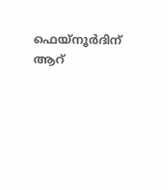ഫെയ്‌നൂര്‍ദിന് ആറ്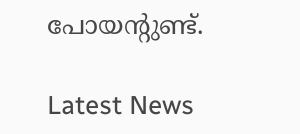പോയന്റുണ്ട്.

Latest News